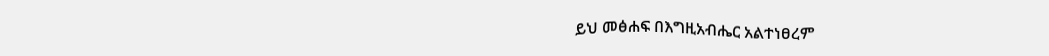ይህ መፅሐፍ በእግዚአብሔር አልተነፀረም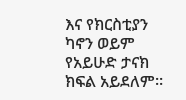እና የክርስቲያን ካኖን ወይም የአይሁድ ታናክ ክፍል አይደለም።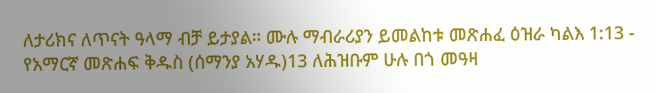ለታሪክና ለጥናት ዓላማ ብቻ ይታያል። ሙሉ ማብራሪያን ይመልከቱ መጽሐፈ ዕዝራ ካልእ 1:13 - የአማርኛ መጽሐፍ ቅዱስ (ሰማንያ አሃዱ)13 ለሕዝቡም ሁሉ በጎ መዓዛ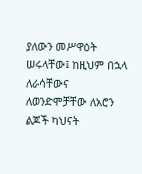ያለውን መሥዋዕት ሠሩላቸው፤ ከዚህም በኋላ ለራሳቸውና ለወንድሞቻቸው ለአሮን ልጆች ካህናት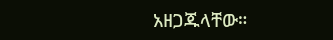አዘጋጁላቸው።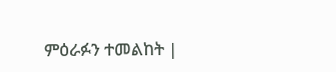ምዕራፉን ተመልከት |